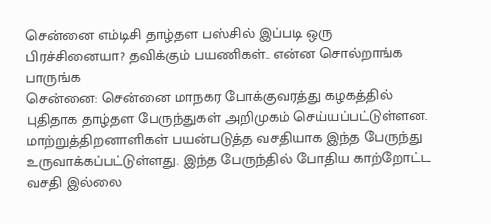சென்னை எம்டிசி தாழ்தள பஸ்சில் இப்படி ஒரு பிரச்சினையா? தவிக்கும் பயணிகள்.. என்ன சொல்றாங்க பாருங்க
சென்னை: சென்னை மாநகர போக்குவரத்து கழகத்தில் புதிதாக தாழ்தள பேருந்துகள் அறிமுகம் செய்யப்பட்டுள்ளன. மாற்றுத்திறனாளிகள் பயன்படுத்த வசதியாக இந்த பேருந்து உருவாக்கப்பட்டுள்ளது. இந்த பேருந்தில் போதிய காற்றோட்ட வசதி இல்லை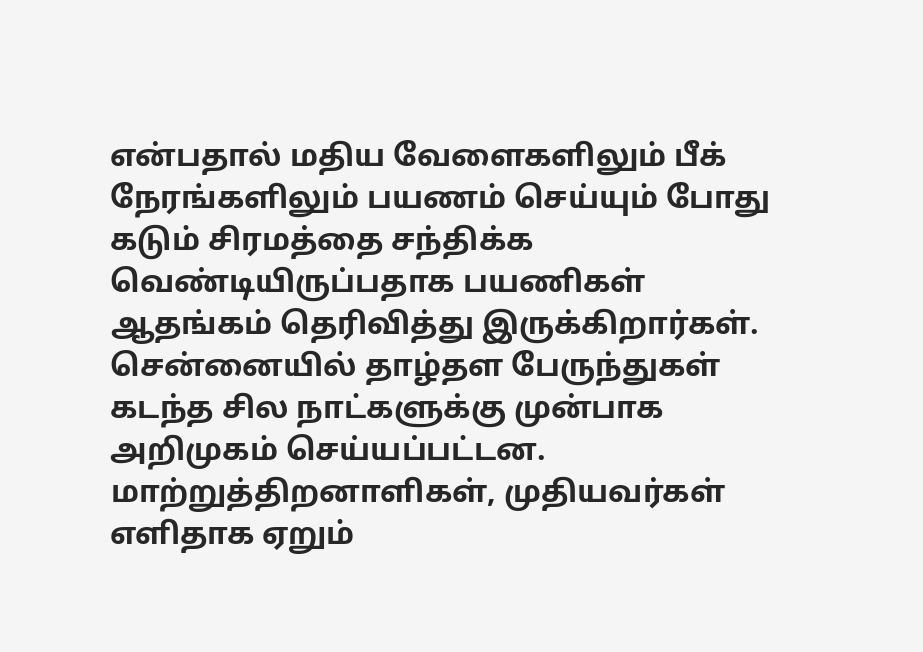என்பதால் மதிய வேளைகளிலும் பீக் நேரங்களிலும் பயணம் செய்யும் போது கடும் சிரமத்தை சந்திக்க வெண்டியிருப்பதாக பயணிகள் ஆதங்கம் தெரிவித்து இருக்கிறார்கள்.
சென்னையில் தாழ்தள பேருந்துகள் கடந்த சில நாட்களுக்கு முன்பாக அறிமுகம் செய்யப்பட்டன. மாற்றுத்திறனாளிகள், முதியவர்கள் எளிதாக ஏறும்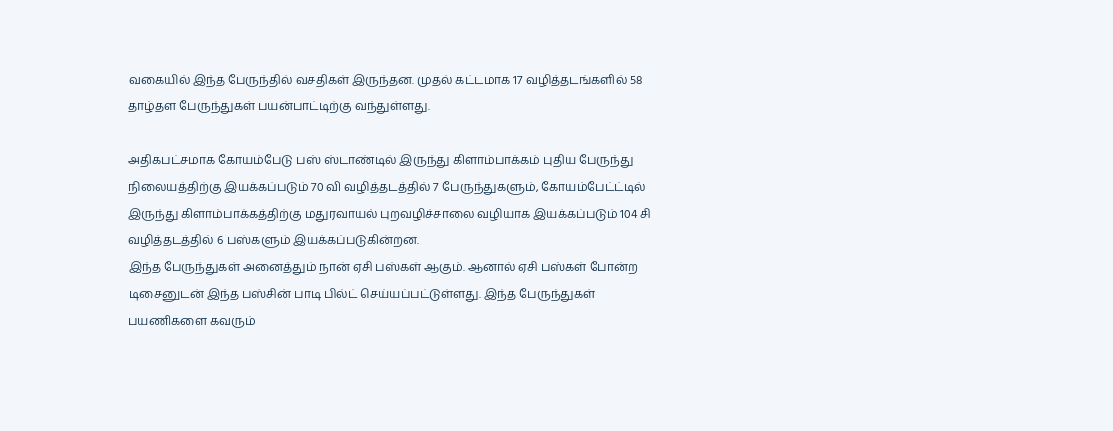வகையில் இந்த பேருந்தில் வசதிகள் இருந்தன. முதல் கட்டமாக 17 வழித்தடங்களில் 58 தாழ்தள பேருந்துகள் பயன்பாட்டிற்கு வந்துள்ளது.

அதிகபட்சமாக கோயம்பேடு பஸ் ஸ்டாண்டில் இருந்து கிளாம்பாக்கம் புதிய பேருந்து நிலையத்திற்கு இயக்கப்படும் 70 வி வழித்தடத்தில் 7 பேருந்துகளும், கோயம்பேட்ட்டில் இருந்து கிளாம்பாக்கத்திற்கு மதுரவாயல் புறவழிச்சாலை வழியாக இயக்கப்படும் 104 சி வழித்தடத்தில் 6 பஸ்களும் இயக்கப்படுகின்றன.
இந்த பேருந்துகள் அனைத்தும் நான் ஏசி பஸ்கள் ஆகும். ஆனால் ஏசி பஸ்கள் போன்ற டிசைனுடன் இந்த பஸ்சின் பாடி பில்ட் செய்யப்பட்டுள்ளது. இந்த பேருந்துகள் பயணிகளை கவரும்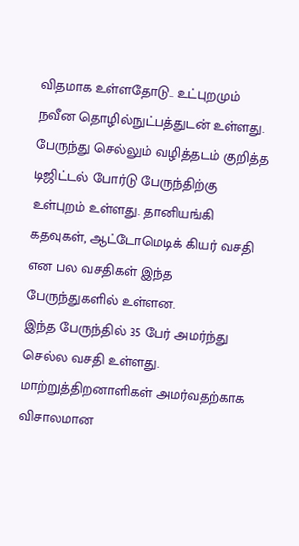விதமாக உள்ளதோடு.. உட்புறமும் நவீன தொழில்நுட்பத்துடன் உள்ளது. பேருந்து செல்லும் வழித்தடம் குறித்த டிஜிட்டல் போர்டு பேருந்திற்கு உள்புறம் உள்ளது. தானியங்கி கதவுகள், ஆட்டோமெடிக் கியர் வசதி என பல வசதிகள் இந்த பேருந்துகளில் உள்ளன.
இந்த பேருந்தில் 35 பேர் அமர்ந்து செல்ல வசதி உள்ளது. மாற்றுத்திறனாளிகள் அமர்வதற்காக விசாலமான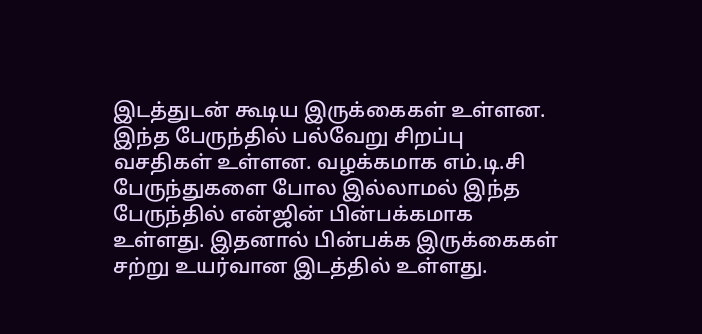இடத்துடன் கூடிய இருக்கைகள் உள்ளன. இந்த பேருந்தில் பல்வேறு சிறப்பு வசதிகள் உள்ளன. வழக்கமாக எம்.டி.சி பேருந்துகளை போல இல்லாமல் இந்த பேருந்தில் என்ஜின் பின்பக்கமாக உள்ளது. இதனால் பின்பக்க இருக்கைகள் சற்று உயர்வான இடத்தில் உள்ளது.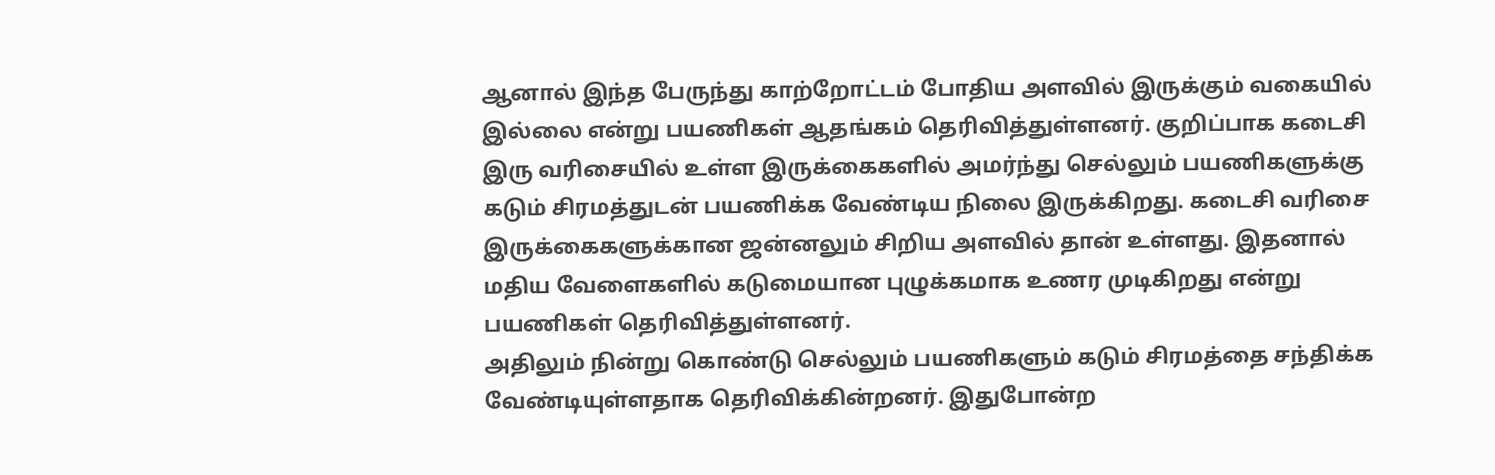ஆனால் இந்த பேருந்து காற்றோட்டம் போதிய அளவில் இருக்கும் வகையில் இல்லை என்று பயணிகள் ஆதங்கம் தெரிவித்துள்ளனர். குறிப்பாக கடைசி இரு வரிசையில் உள்ள இருக்கைகளில் அமர்ந்து செல்லும் பயணிகளுக்கு கடும் சிரமத்துடன் பயணிக்க வேண்டிய நிலை இருக்கிறது. கடைசி வரிசை இருக்கைகளுக்கான ஜன்னலும் சிறிய அளவில் தான் உள்ளது. இதனால் மதிய வேளைகளில் கடுமையான புழுக்கமாக உணர முடிகிறது என்று பயணிகள் தெரிவித்துள்ளனர்.
அதிலும் நின்று கொண்டு செல்லும் பயணிகளும் கடும் சிரமத்தை சந்திக்க வேண்டியுள்ளதாக தெரிவிக்கின்றனர். இதுபோன்ற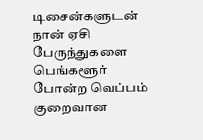டிசைன்களுடன் நான் ஏசி பேருந்துகளை பெங்களூர் போன்ற வெப்பம் குறைவான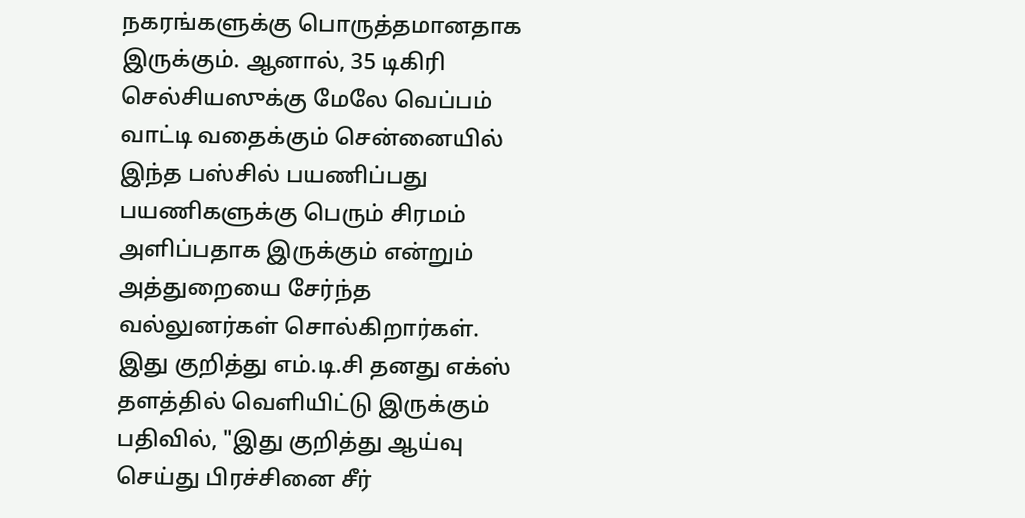நகரங்களுக்கு பொருத்தமானதாக இருக்கும். ஆனால், 35 டிகிரி செல்சியஸுக்கு மேலே வெப்பம் வாட்டி வதைக்கும் சென்னையில் இந்த பஸ்சில் பயணிப்பது பயணிகளுக்கு பெரும் சிரமம் அளிப்பதாக இருக்கும் என்றும் அத்துறையை சேர்ந்த வல்லுனர்கள் சொல்கிறார்கள்.
இது குறித்து எம்.டி.சி தனது எக்ஸ் தளத்தில் வெளியிட்டு இருக்கும் பதிவில், "இது குறித்து ஆய்வு செய்து பிரச்சினை சீர்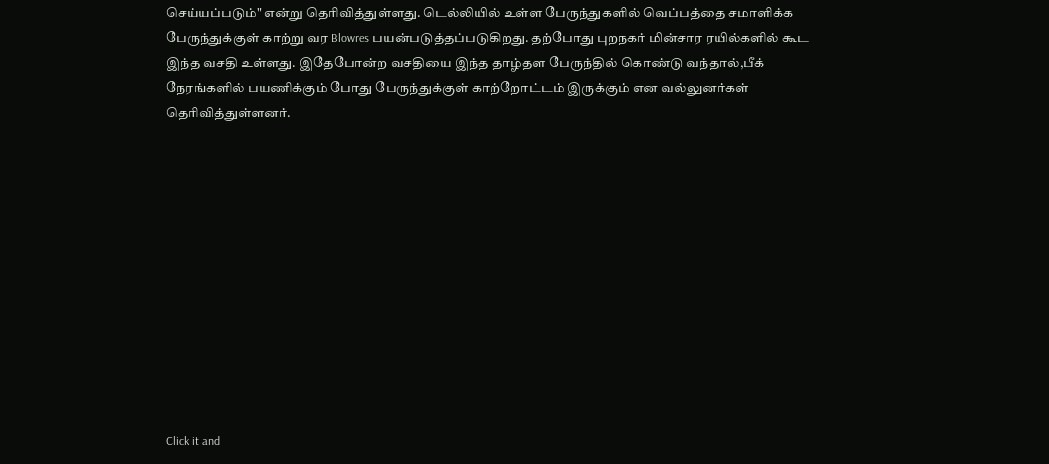செய்யப்படும்" என்று தெரிவித்துள்ளது. டெல்லியில் உள்ள பேருந்துகளில் வெப்பத்தை சமாளிக்க பேருந்துக்குள் காற்று வர Blowres பயன்படுத்தப்படுகிறது. தற்போது புறநகர் மின்சார ரயில்களில் கூட இந்த வசதி உள்ளது. இதேபோன்ற வசதியை இந்த தாழ்தள பேருந்தில் கொண்டு வந்தால்,பீக் நேரங்களில் பயணிக்கும் போது பேருந்துக்குள் காற்றோட்டம் இருக்கும் என வல்லுனர்கள் தெரிவித்துள்ளனர்.












Click it and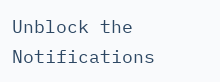Unblock the Notifications